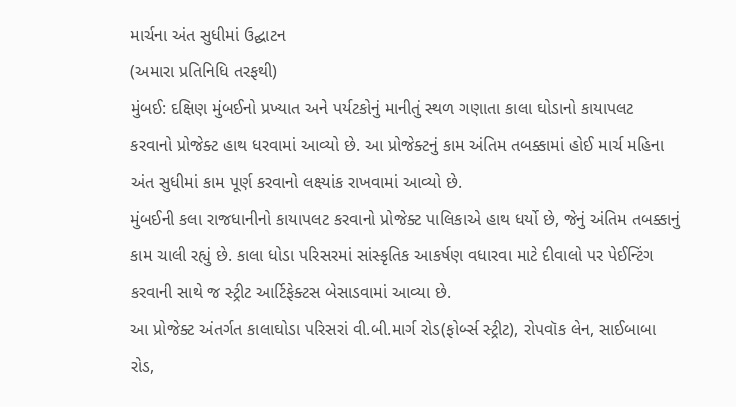માર્ચના અંત સુધીમાં ઉદ્ઘાટન
(અમારા પ્રતિનિધિ તરફથી)
મુંબઈ: દક્ષિણ મુંબઈનો પ્રખ્યાત અને પર્યટકોનું માનીતું સ્થળ ગણાતા કાલા ઘોડાનો કાયાપલટ કરવાનો પ્રોજેક્ટ હાથ ધરવામાં આવ્યો છે. આ પ્રોજેક્ટનું કામ અંતિમ તબક્કામાં હોઈ માર્ચ મહિના અંત સુધીમાં કામ પૂર્ણ કરવાનો લક્ષ્યાંક રાખવામાં આવ્યો છે.
મુંબઈની કલા રાજધાનીનો કાયાપલટ કરવાનો પ્રોજેક્ટ પાલિકાએ હાથ ધર્યો છે, જેનું અંતિમ તબક્કાનું કામ ચાલી રહ્યું છે. કાલા ધોડા પરિસરમાં સાંસ્કૃતિક આકર્ષણ વધારવા માટે દીવાલો પર પેઈન્ટિંગ કરવાની સાથે જ સ્ટ્રીટ આર્ટિફેક્ટસ બેસાડવામાં આવ્યા છે.
આ પ્રોજેક્ટ અંતર્ગત કાલાઘોડા પરિસરાં વી.બી.માર્ગ રોડ(ફોર્બ્સ સ્ટ્રીટ), રોપવૉક લેન, સાઈબાબા રોડ,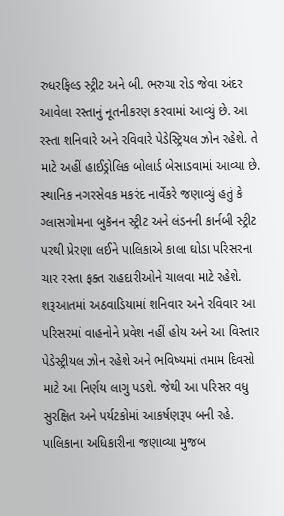રુધરફિલ્ડ સ્ટ્રીટ અને બી. ભરુચા રોડ જેવા અંદર આવેલા રસ્તાનું નૂતનીકરણ કરવામાં આવ્યું છે. આ રસ્તા શનિવારે અને રવિવારે પેડેસ્ટ્રિયલ ઝોન રહેશે. તે માટે અહીં હાઈડ્રોલિક બોલાર્ડ બેસાડવામાં આવ્યા છે.
સ્થાનિક નગરસેવક મકરંદ નાર્વેકરે જણાવ્યું હતું કે ગ્લાસગોમના બુકૅનન સ્ટ્રીટ અને લંડનની કાર્નબી સ્ટ્રીટ પરથી પ્રેરણા લઈને પાલિકાએ કાલા ઘોડા પરિસરના ચાર રસ્તા ફક્ત રાહદારીઓને ચાલવા માટે રહેશે. શરૂઆતમાં અઠવાડિયામાં શનિવાર અને રવિવાર આ પરિસરમાં વાહનોને પ્રવેશ નહીં હોય અને આ વિસ્તાર પેડેસ્ટ્રીયલ ઝોન રહેશે અને ભવિષ્યમાં તમામ દિવસો માટે આ નિર્ણય લાગુ પડશે. જેથી આ પરિસર વધુ સુરક્ષિત અને પર્યટકોમાં આકર્ષણરૂપ બની રહે.
પાલિકાના અધિકારીના જણાવ્યા મુજબ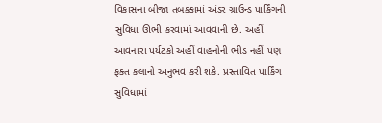વિકાસના બીજા તબક્કામાં અંડર ગ્રાઉન્ડ પાર્કિંગની સુવિધા ઊભી કરવામાં આવવાની છે. અહીં આવનારા પર્યટકો અહીં વાહનોની ભીડ નહીં પણ ફક્ત કલાનો અનુભવ કરી શકે. પ્રસ્તાવિત પાર્કિંગ સુવિધામાં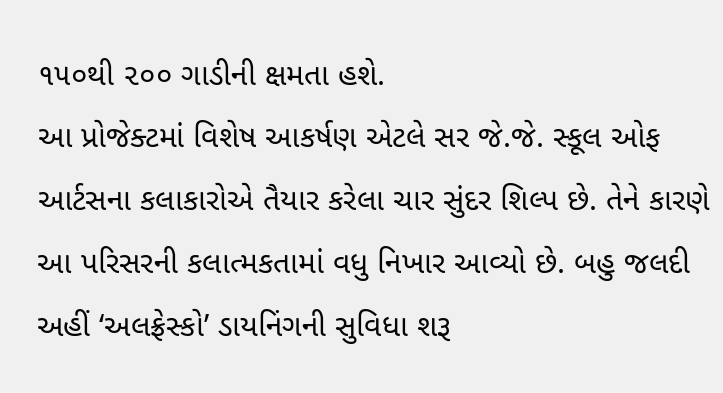૧૫૦થી ૨૦૦ ગાડીની ક્ષમતા હશે.
આ પ્રોજેક્ટમાં વિશેષ આકર્ષણ એટલે સર જે.જે. સ્કૂલ ઓફ આર્ટસના કલાકારોએ તૈયાર કરેલા ચાર સુંદર શિલ્પ છે. તેને કારણે આ પરિસરની કલાત્મકતામાં વધુ નિખાર આવ્યો છે. બહુ જલદી અહીં ‘અલફ્રેસ્કો’ ડાયનિંગની સુવિધા શરૂ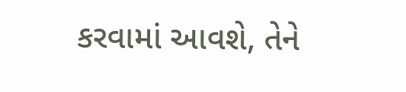કરવામાં આવશે, તેને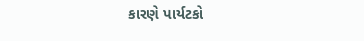કારણે પાર્યટકો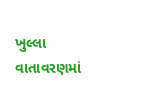ખુલ્લા વાતાવરણમાં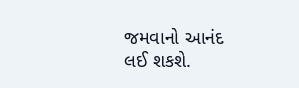જમવાનો આનંદ લઈ શકશે.